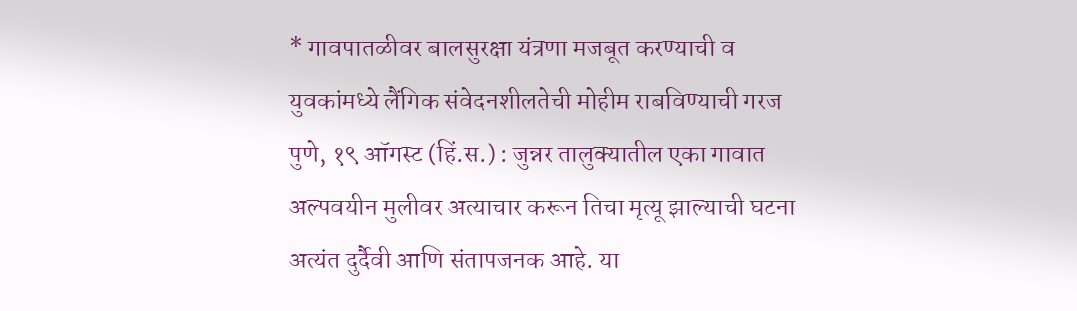* गावपातळीवर बालसुरक्षा यंत्रणा मजबूत करण्याची व युवकांमध्ये लैंगिक संवेदनशीलतेची मोहीम राबविण्याची गरज
पुणे, १९ ऑगस्ट (हिं.स.) : जुन्नर तालुक्यातील एका गावात अल्पवयीन मुलीवर अत्याचार करून तिचा मृत्यू झाल्याची घटना अत्यंत दुर्दैवी आणि संतापजनक आहे. या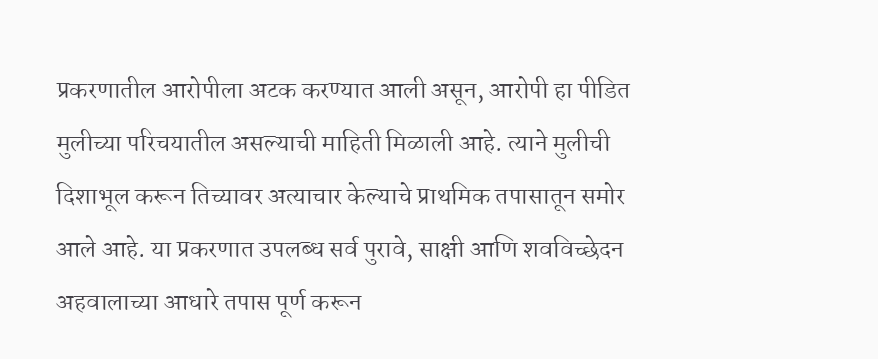प्रकरणातील आरोपीला अटक करण्यात आली असून, आरोपी हा पीडित मुलीच्या परिचयातील असल्याची माहिती मिळाली आहे. त्याने मुलीची दिशाभूल करून तिच्यावर अत्याचार केल्याचे प्राथमिक तपासातून समोर आले आहे. या प्रकरणात उपलब्ध सर्व पुरावे, साक्षी आणि शवविच्छेदन अहवालाच्या आधारे तपास पूर्ण करून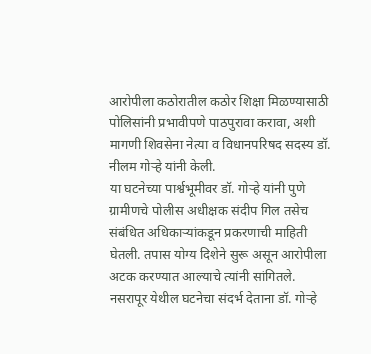आरोपीला कठोरातील कठोर शिक्षा मिळण्यासाठी पोलिसांनी प्रभावीपणे पाठपुरावा करावा, अशी मागणी शिवसेना नेत्या व विधानपरिषद सदस्य डॉ. नीलम गोऱ्हे यांनी केली.
या घटनेच्या पार्श्वभूमीवर डॉ. गोऱ्हे यांनी पुणे ग्रामीणचे पोलीस अधीक्षक संदीप गिल तसेच संबंधित अधिकाऱ्यांकडून प्रकरणाची माहिती घेतली. तपास योग्य दिशेने सुरू असून आरोपीला अटक करण्यात आल्याचे त्यांनी सांगितले.
नसरापूर येथील घटनेचा संदर्भ देताना डॉ. गोऱ्हे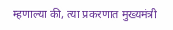म्हणाल्या की, त्या प्रकरणात मुख्यमंत्री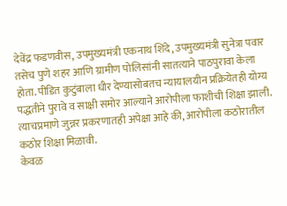देवेंद्र फडणवीस, उपमुख्यमंत्री एकनाथ शिंदे, उपमुख्यमंत्री सुनेत्रा पवार तसेच पुणे शहर आणि ग्रामीण पोलिसांनी सातत्याने पाठपुरावा केला होता. पीडित कुटुंबाला धीर देण्यासोबतच न्यायालयीन प्रक्रियेतही योग्य पद्धतीने पुरावे व साक्षी समोर आल्याने आरोपीला फाशीची शिक्षा झाली. त्याचप्रमाणे जुन्नर प्रकरणातही अपेक्षा आहे की, आरोपीला कठोरातील कठोर शिक्षा मिळावी.
केवळ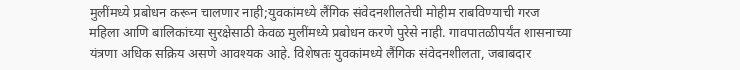मुलींमध्ये प्रबोधन करून चालणार नाही;युवकांमध्ये लैंगिक संवेदनशीलतेची मोहीम राबविण्याची गरज
महिला आणि बालिकांच्या सुरक्षेसाठी केवळ मुलींमध्ये प्रबोधन करणे पुरेसे नाही. गावपातळीपर्यंत शासनाच्या यंत्रणा अधिक सक्रिय असणे आवश्यक आहे. विशेषतः युवकांमध्ये लैंगिक संवेदनशीलता, जबाबदार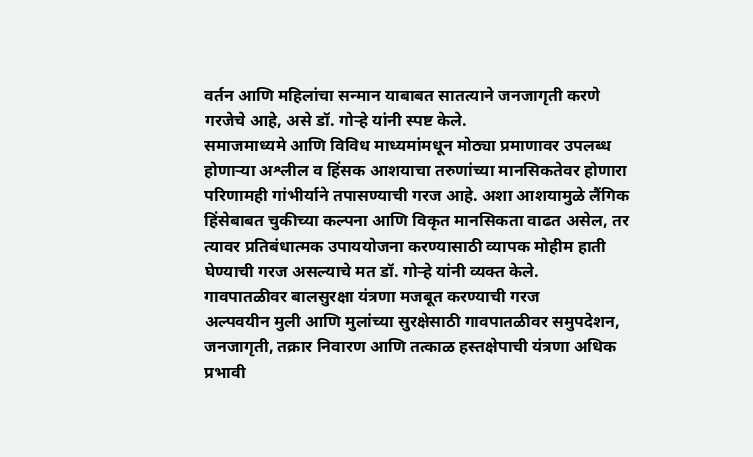वर्तन आणि महिलांचा सन्मान याबाबत सातत्याने जनजागृती करणे गरजेचे आहे, असे डॉ. गोऱ्हे यांनी स्पष्ट केले.
समाजमाध्यमे आणि विविध माध्यमांमधून मोठ्या प्रमाणावर उपलब्ध होणाऱ्या अश्लील व हिंसक आशयाचा तरुणांच्या मानसिकतेवर होणारा परिणामही गांभीर्याने तपासण्याची गरज आहे. अशा आशयामुळे लैंगिक हिंसेबाबत चुकीच्या कल्पना आणि विकृत मानसिकता वाढत असेल, तर त्यावर प्रतिबंधात्मक उपाययोजना करण्यासाठी व्यापक मोहीम हाती घेण्याची गरज असल्याचे मत डॉ. गोऱ्हे यांनी व्यक्त केले.
गावपातळीवर बालसुरक्षा यंत्रणा मजबूत करण्याची गरज
अल्पवयीन मुली आणि मुलांच्या सुरक्षेसाठी गावपातळीवर समुपदेशन, जनजागृती, तक्रार निवारण आणि तत्काळ हस्तक्षेपाची यंत्रणा अधिक प्रभावी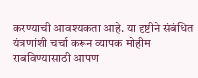करण्याची आवश्यकता आहे. या दृष्टीने संबंधित यंत्रणांशी चर्चा करून व्यापक मोहीम राबविण्यासाठी आपण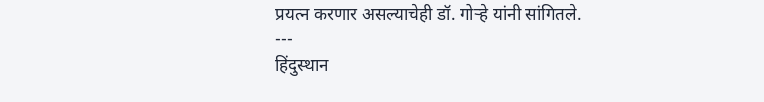प्रयत्न करणार असल्याचेही डॉ. गोऱ्हे यांनी सांगितले.
---
हिंदुस्थान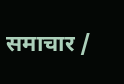समाचार /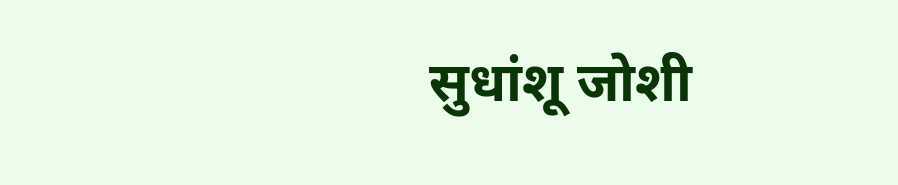सुधांशू जोशी